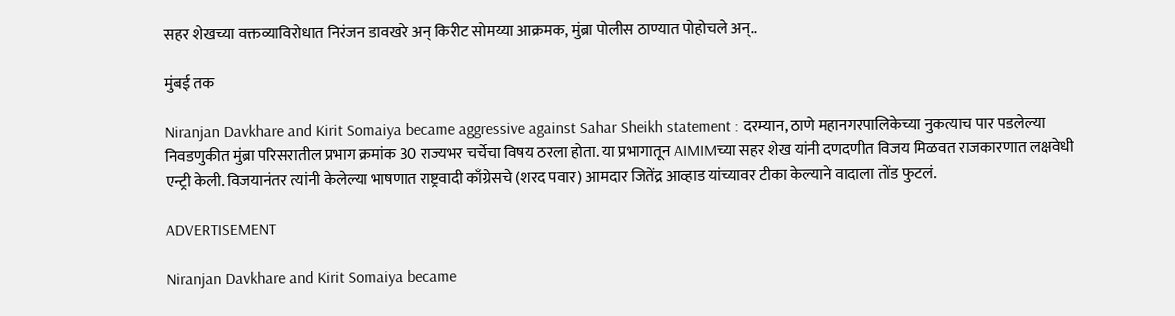सहर शेखच्या वक्तव्याविरोधात निरंजन डावखरे अन् किरीट सोमय्या आक्रमक, मुंब्रा पोलीस ठाण्यात पोहोचले अन्..

मुंबई तक

Niranjan Davkhare and Kirit Somaiya became aggressive against Sahar Sheikh statement : दरम्यान, ठाणे महानगरपालिकेच्या नुकत्याच पार पडलेल्या निवडणुकीत मुंब्रा परिसरातील प्रभाग क्रमांक 30 राज्यभर चर्चेचा विषय ठरला होता. या प्रभागातून AIMIMच्या सहर शेख यांनी दणदणीत विजय मिळवत राजकारणात लक्षवेधी एन्ट्री केली. विजयानंतर त्यांनी केलेल्या भाषणात राष्ट्रवादी काँग्रेसचे (शरद पवार) आमदार जितेंद्र आव्हाड यांच्यावर टीका केल्याने वादाला तोंड फुटलं.

ADVERTISEMENT

Niranjan Davkhare and Kirit Somaiya became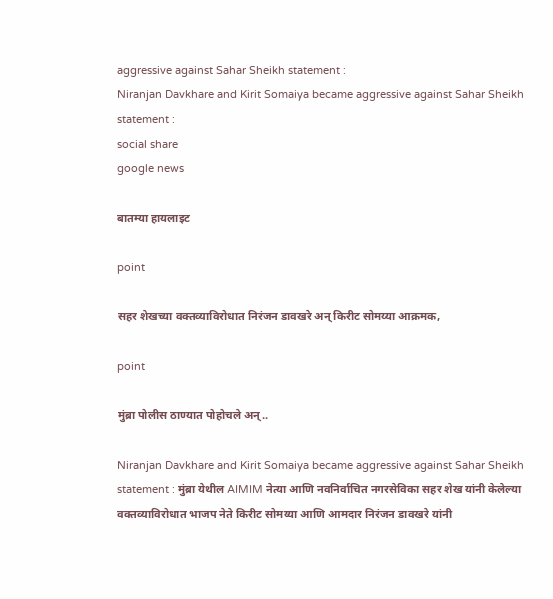aggressive against Sahar Sheikh statement :
Niranjan Davkhare and Kirit Somaiya became aggressive against Sahar Sheikh statement :
social share
google news

बातम्या हायलाइट

point

सहर शेखच्या वक्तव्याविरोधात निरंजन डावखरे अन् किरीट सोमय्या आक्रमक,

point

मुंब्रा पोलीस ठाण्यात पोहोचले अन्..

Niranjan Davkhare and Kirit Somaiya became aggressive against Sahar Sheikh statement : मुंब्रा येथील AIMIM नेत्या आणि नवनिर्वाचित नगरसेविका सहर शेख यांनी केलेल्या वक्तव्याविरोधात भाजप नेते किरीट सोमय्या आणि आमदार निरंजन डावखरे यांनी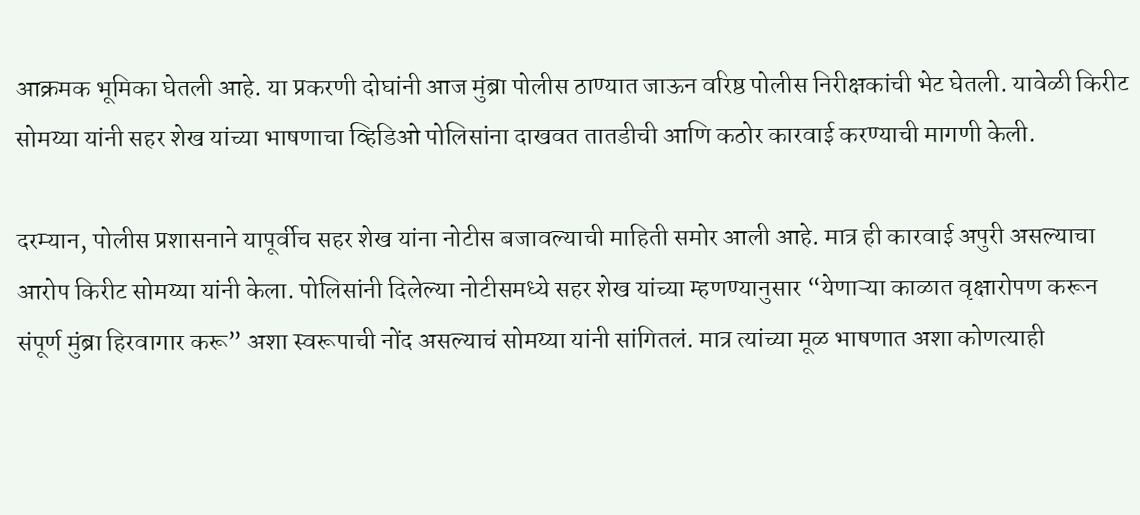आक्रमक भूमिका घेतली आहे. या प्रकरणी दोघांनी आज मुंब्रा पोलीस ठाण्यात जाऊन वरिष्ठ पोलीस निरीक्षकांची भेट घेतली. यावेळी किरीट सोमय्या यांनी सहर शेख यांच्या भाषणाचा व्हिडिओ पोलिसांना दाखवत तातडीची आणि कठोर कारवाई करण्याची मागणी केली.

दरम्यान, पोलीस प्रशासनाने यापूर्वीच सहर शेख यांना नोटीस बजावल्याची माहिती समोर आली आहे. मात्र ही कारवाई अपुरी असल्याचा आरोप किरीट सोमय्या यांनी केला. पोलिसांनी दिलेल्या नोटीसमध्ये सहर शेख यांच्या म्हणण्यानुसार “येणाऱ्या काळात वृक्षारोपण करून संपूर्ण मुंब्रा हिरवागार करू” अशा स्वरूपाची नोंद असल्याचं सोमय्या यांनी सांगितलं. मात्र त्यांच्या मूळ भाषणात अशा कोणत्याही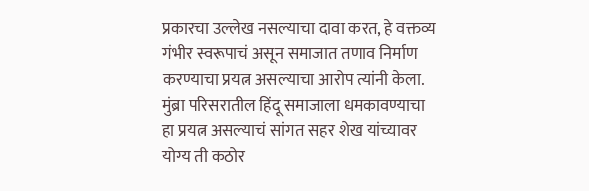प्रकारचा उल्लेख नसल्याचा दावा करत, हे वक्तव्य गंभीर स्वरूपाचं असून समाजात तणाव निर्माण करण्याचा प्रयत्न असल्याचा आरोप त्यांनी केला. मुंब्रा परिसरातील हिंदू समाजाला धमकावण्याचा हा प्रयत्न असल्याचं सांगत सहर शेख यांच्यावर योग्य ती कठोर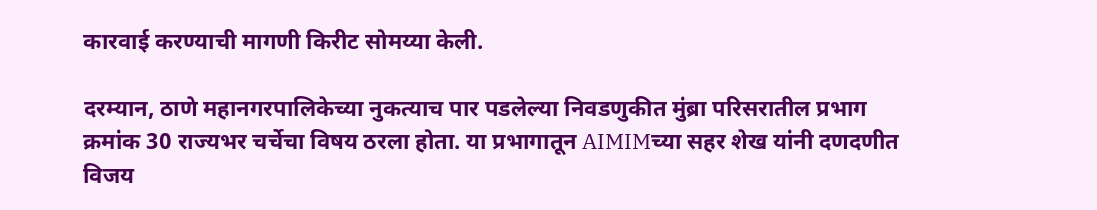कारवाई करण्याची मागणी किरीट सोमय्या केली.

दरम्यान, ठाणे महानगरपालिकेच्या नुकत्याच पार पडलेल्या निवडणुकीत मुंब्रा परिसरातील प्रभाग क्रमांक 30 राज्यभर चर्चेचा विषय ठरला होता. या प्रभागातून AIMIMच्या सहर शेख यांनी दणदणीत विजय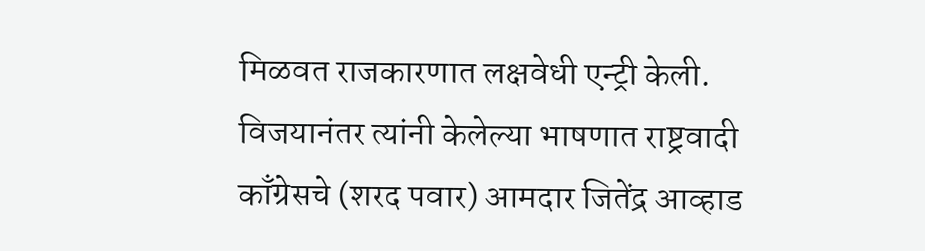मिळवत राजकारणात लक्षवेधी एन्ट्री केली. विजयानंतर त्यांनी केलेल्या भाषणात राष्ट्रवादी काँग्रेसचे (शरद पवार) आमदार जितेंद्र आव्हाड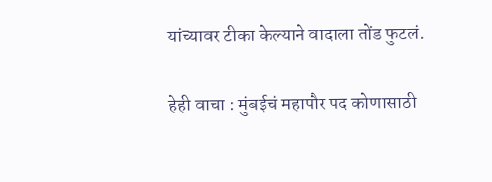यांच्यावर टीका केल्याने वादाला तोंड फुटलं.

हेही वाचा : मुंबईचं महापौर पद कोणासाठी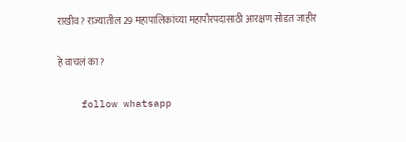राखीव? राज्यातील 29 महापालिकांच्या महापौरपदासाठी आरक्षण सोडत जाहीर

हे वाचलं का?

    follow whatsapp